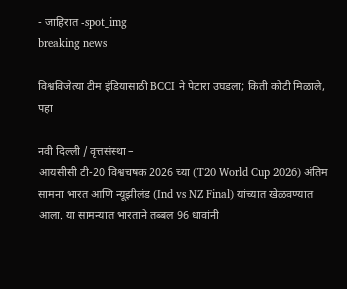- जाहिरात -spot_img
breaking news

विश्वविजेत्या टीम इंडियासाठी BCCI ने पेटारा उघडला; किती कोटी मिळाले, पहा

नवी दिल्ली / वृत्तसंस्था –
आयसीसी टी-20 विश्वचषक 2026 च्या (T20 World Cup 2026) अंतिम सामना भारत आणि न्यूझीलंड (Ind vs NZ Final) यांच्यात खेळवण्यात आला. या सामन्यात भारताने तब्बल 96 धावांनी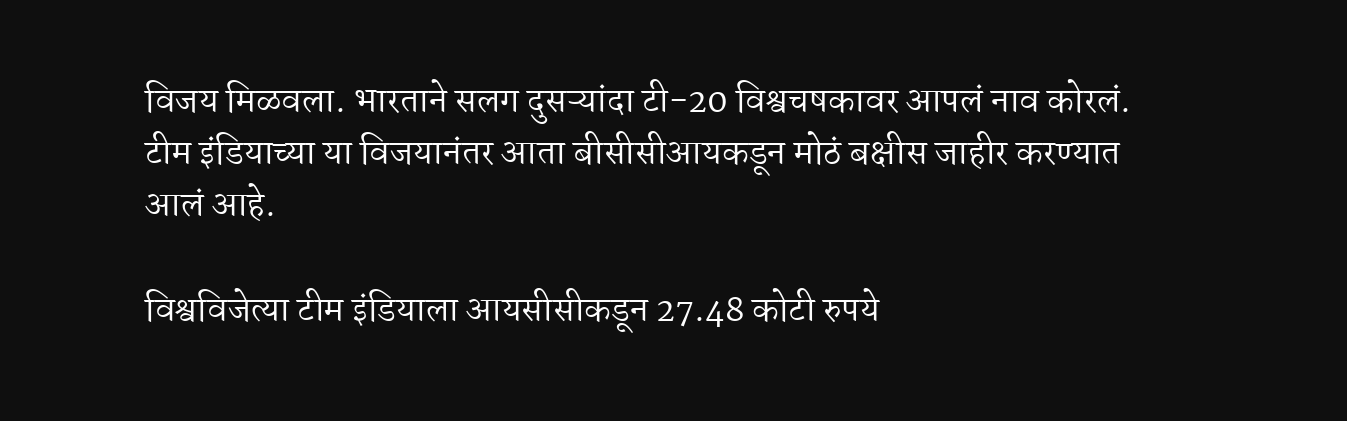विजय मिळवला. भारताने सलग दुसऱ्यांदा टी-20 विश्वचषकावर आपलं नाव कोरलं. टीम इंडियाच्या या विजयानंतर आता बीसीसीआयकडून मोठं बक्षीस जाहीर करण्यात आलं आहे.

विश्वविजेत्या टीम इंडियाला आयसीसीकडून 27.48 कोटी रुपये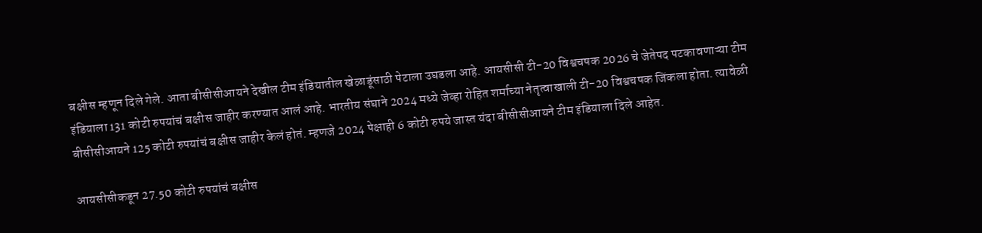बक्षीस म्हणून दिले गेले. आता बीसीसीआयने देखील टीम इंडियातील खेळाडूंसाठी पेटाला उघडला आहे. आयसीसी टी-20 विश्वचषक 2026 चे जेतेपद पटकावणाऱ्या टीम इंडियाला 131 कोटी रुपयांचं बक्षीस जाहीर करण्यात आलं आहे. भारतीय संघाने 2024 मध्ये जेव्हा रोहित शर्माच्या नेतृत्वाखाली टी-20 विश्वचषक जिंकला होता. त्यावेळी बीसीसीआयने 125 कोटी रुपयांचं बक्षीस जाहीर केलं होतं. म्हणजे 2024 पेक्षाही 6 कोटी रुपये जास्त यंदा बीसीसीआयने टीम इंडियाला दिले आहेत.

आयसीसीकडून 27.50 कोटी रुपयांचं बक्षीस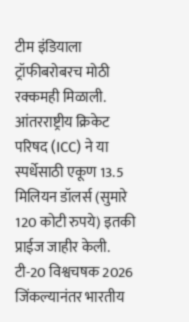टीम इंडियाला ट्रॉफीबरोबरच मोठी रक्कमही मिळाली. आंतरराष्ट्रीय क्रिकेट परिषद (ICC) ने या स्पर्धेसाठी एकूण 13.5 मिलियन डॉलर्स (सुमारे 120 कोटी रुपये) इतकी प्राईज जाहीर केली. टी-20 विश्वचषक 2026 जिंकल्यानंतर भारतीय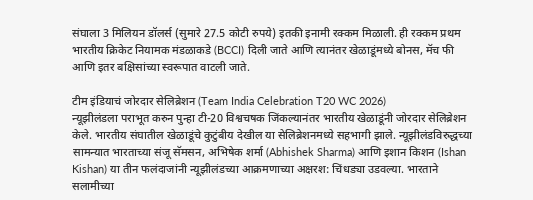संघाला 3 मिलियन डॉलर्स (सुमारे 27.5 कोटी रुपये) इतकी इनामी रक्कम मिळाली. ही रक्कम प्रथम भारतीय क्रिकेट नियामक मंडळाकडे (BCCI) दिली जाते आणि त्यानंतर खेळाडूंमध्ये बोनस, मॅच फी आणि इतर बक्षिसांच्या स्वरूपात वाटली जाते.

टीम इंडियाचं जोरदार सेलिब्रेशन (Team India Celebration T20 WC 2026)
न्यूझीलंडला पराभूत करुन पुन्हा टी-20 विश्वचषक जिंकल्यानंतर भारतीय खेळाडूंनी जोरदार सेलिब्रेशन केले. भारतीय संघातील खेळाडूंचे कुटुंबीय देखील या सेलिब्रेशनमध्ये सहभागी झाले. न्यूझीलंडविरुद्धच्या सामन्यात भारताच्या संजू सॅमसन, अभिषेक शर्मा (Abhishek Sharma) आणि इशान किशन (Ishan Kishan) या तीन फलंदाजांनी न्यूझीलंडच्या आक्रमणाच्या अक्षरश: चिंधड्या उडवल्या. भारताने सलामीच्या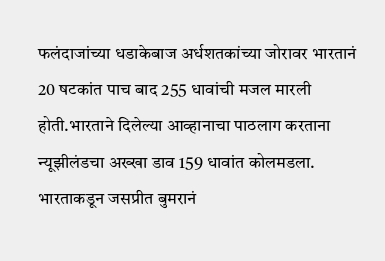फलंदाजांच्या धडाकेबाज अर्धशतकांच्या जोरावर भारतानं 20 षटकांत पाच बाद 255 धावांची मजल मारली होती.भारताने दिलेल्या आव्हानाचा पाठलाग करताना न्यूझीलंडचा अख्खा डाव 159 धावांत कोलमडला. भारताकडून जसप्रीत बुमरानं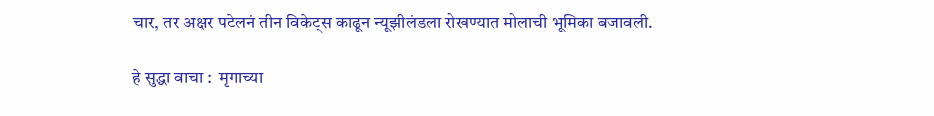चार, तर अक्षर पटेलनं तीन विकेट्स काढून न्यूझीलंडला रोखण्यात मोलाची भूमिका बजावली.

हे सुद्धा वाचा :  मृगाच्या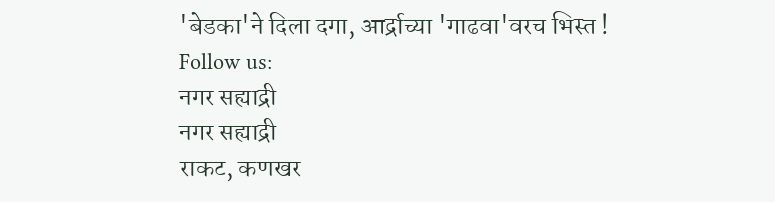'बेडका'ने दिला दगा, आर्द्राच्या 'गाढवा'वरच भिस्त !
Follow us:
नगर सह्याद्री
नगर सह्याद्री
राकट, कणखर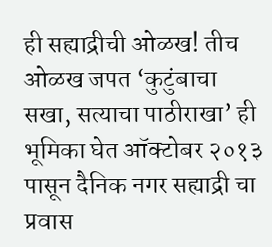ही सह्याद्रीची ओळख! तीच ओळख जपत ‘कुटुंबाचा सखा, सत्याचा पाठीराखा’ ही भूमिका घेत ऑक्टोबर २०१३ पासून दैनिक नगर सह्याद्री चा प्रवास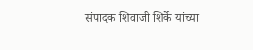संपादक शिवाजी शिर्के यांच्या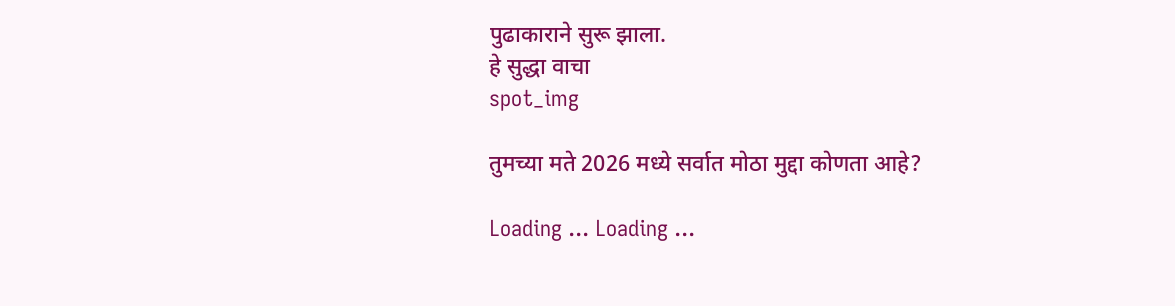पुढाकाराने सुरू झाला.
हे सुद्धा वाचा
spot_img

तुमच्या मते 2026 मध्ये सर्वात मोठा मुद्दा कोणता आहे?

Loading ... Loading ...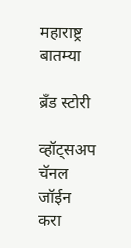महाराष्ट्र बातम्या

ब्रँड स्टोरी

व्हॉट्सअप चॅनल जॉईन करा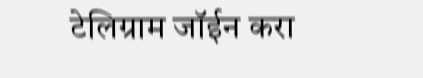टेलिग्राम जॉईन करा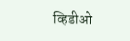व्हिडीओ